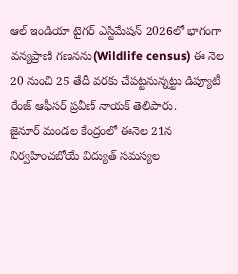ఆల్ ఇండియా టైగర్ ఎస్టిమేషన్ 2026లో భాగంగా వన్యప్రాణి గణనను(Wildlife census) ఈ నెల 20 నుంచి 25 తేదీ వరకు చేపట్టనున్నట్టు డిప్యూటీ రేంజ్ ఆఫీసర్ ప్రవీణ్ నాయక్ తెలిపారు.
జైనూర్ మండల కేంద్రంలో ఈనెల 21న నిర్వహించబోయే విద్యుత్ సమస్యల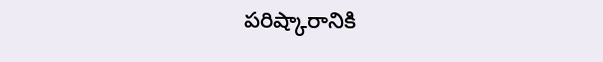పరిష్కారానికి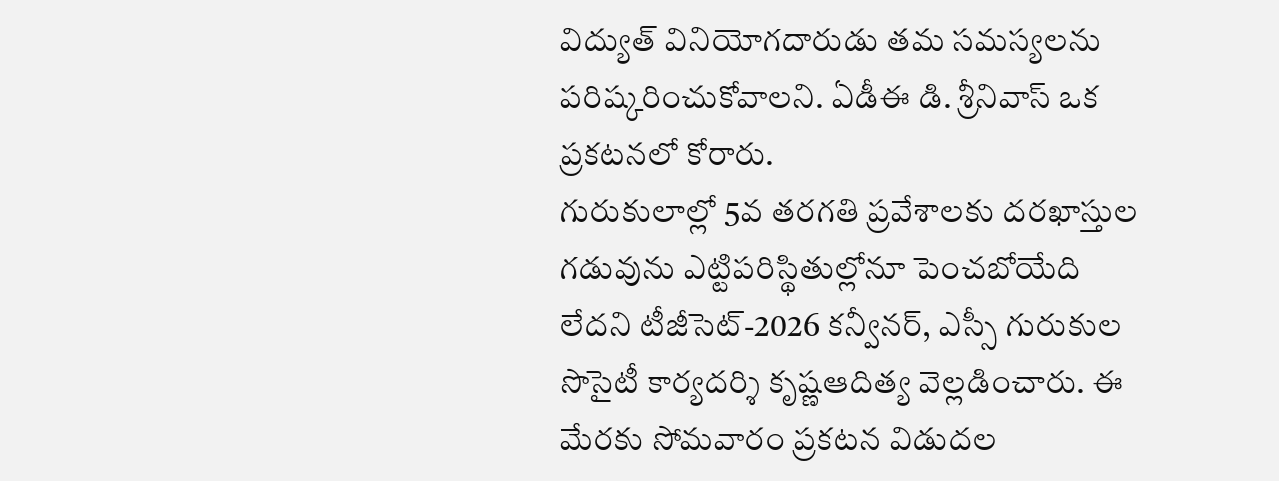విద్యుత్ వినియోగదారుడు తమ సమస్యలను పరిష్కరించుకోవాలని. ఏడీఈ డి. శ్రీనివాస్ ఒక ప్రకటనలో కోరారు.
గురుకులాల్లో 5వ తరగతి ప్రవేశాలకు దరఖాస్తుల గడువును ఎట్టిపరిస్థితుల్లోనూ పెంచబోయేది లేదని టీజీసెట్-2026 కన్వీనర్, ఎస్సీ గురుకుల సొసైటీ కార్యదర్శి కృష్ణఆదిత్య వెల్లడించారు. ఈ మేరకు సోమవారం ప్రకటన విడుదల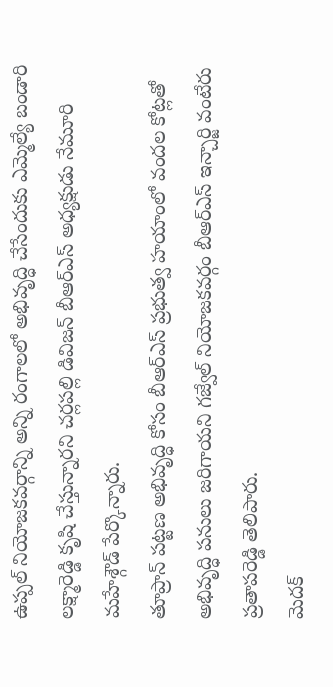ఉప్పల్ నియోజకవర్గాన్ని అన్ని రంగాలలో అభివృద్ధి చేసేందుకు ఎమ్మెల్యే బండారి లక్ష్మారెడ్డి కృషి చేస్తున్నారని చర్లపల్లి డివిజన్ బీఆర్ఎస్ అధ్యక్షుడు నేమూరి మహేశ్గౌడ్ పేర్కొన్నారు.
తూప్రాన్ పట్టణ అభివృద్ధి కోసం బీఆర్ఎస్ ప్రభుత్వ హయాంలో వందల కోట్లతో అభివృద్ధి పనులు జరిగాయని గజ్వేల్ నియోజకవర్గం బీఆర్ఎస్ ఇన్చార్జి వంటేరు ప్రతాపరెడ్డి తెలిపారు.
మెదక్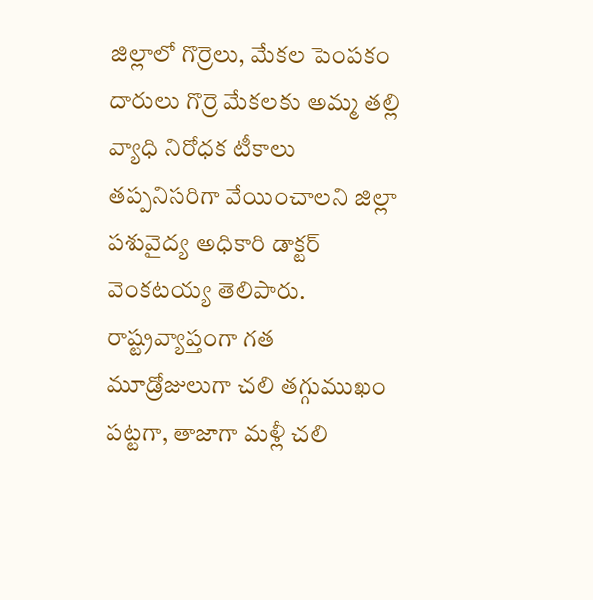జిల్లాలో గొర్రెలు, మేకల పెంపకం దారులు గొర్రె మేకలకు అమ్మ తల్లి వ్యాధి నిరోధక టీకాలు తప్పనిసరిగా వేయించాలని జిల్లా పశువైద్య అధికారి డాక్టర్ వెంకటయ్య తెలిపారు.
రాష్ట్రవ్యాప్తంగా గత మూడ్రోజులుగా చలి తగ్గుముఖం పట్టగా, తాజాగా మళ్లీ చలి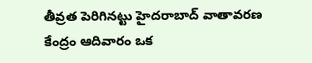తీవ్రత పెరిగినట్టు హైదరాబాద్ వాతావరణ కేంద్రం ఆదివారం ఒక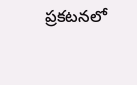ప్రకటనలో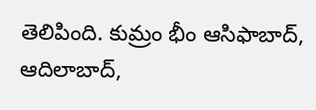తెలిపింది. కుమ్రం భీం ఆసిఫాబాద్, ఆదిలాబాద్,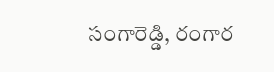సంగారెడ్డి, రంగార